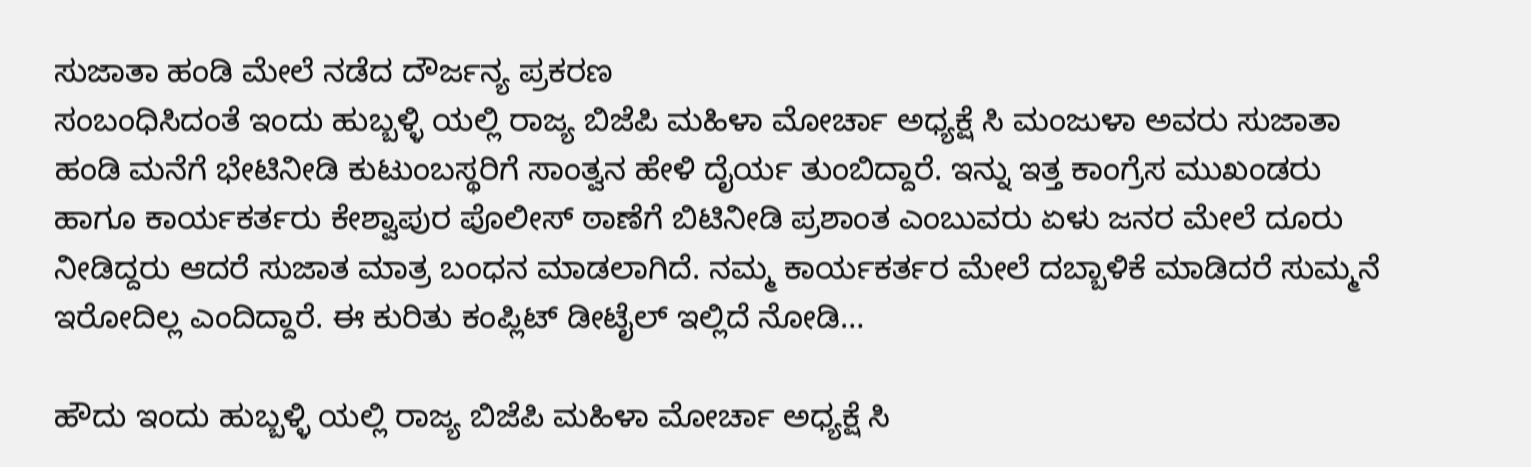ಸುಜಾತಾ ಹಂಡಿ ಮೇಲೆ ನಡೆದ ದೌರ್ಜನ್ಯ ಪ್ರಕರಣ
ಸಂಬಂಧಿಸಿದಂತೆ ಇಂದು ಹುಬ್ಬಳ್ಳಿ ಯಲ್ಲಿ ರಾಜ್ಯ ಬಿಜೆಪಿ ಮಹಿಳಾ ಮೋರ್ಚಾ ಅಧ್ಯಕ್ಷೆ ಸಿ ಮಂಜುಳಾ ಅವರು ಸುಜಾತಾ ಹಂಡಿ ಮನೆಗೆ ಭೇಟಿನೀಡಿ ಕುಟುಂಬಸ್ಥರಿಗೆ ಸಾಂತ್ವನ ಹೇಳಿ ದೈರ್ಯ ತುಂಬಿದ್ದಾರೆ. ಇನ್ನು ಇತ್ತ ಕಾಂಗ್ರೆಸ ಮುಖಂಡರು ಹಾಗೂ ಕಾರ್ಯಕರ್ತರು ಕೇಶ್ವಾಪುರ ಪೊಲೀಸ್ ಠಾಣೆಗೆ ಬಿಟಿನೀಡಿ ಪ್ರಶಾಂತ ಎಂಬುವರು ಏಳು ಜನರ ಮೇಲೆ ದೂರು ನೀಡಿದ್ದರು ಆದರೆ ಸುಜಾತ ಮಾತ್ರ ಬಂಧನ ಮಾಡಲಾಗಿದೆ. ನಮ್ಮ ಕಾರ್ಯಕರ್ತರ ಮೇಲೆ ದಬ್ಬಾಳಿಕೆ ಮಾಡಿದರೆ ಸುಮ್ಮನೆ ಇರೋದಿಲ್ಲ ಎಂದಿದ್ದಾರೆ. ಈ ಕುರಿತು ಕಂಪ್ಲಿಟ್ ಡೀಟೈಲ್ ಇಲ್ಲಿದೆ ನೋಡಿ…

ಹೌದು ಇಂದು ಹುಬ್ಬಳ್ಳಿ ಯಲ್ಲಿ ರಾಜ್ಯ ಬಿಜೆಪಿ ಮಹಿಳಾ ಮೋರ್ಚಾ ಅಧ್ಯಕ್ಷೆ ಸಿ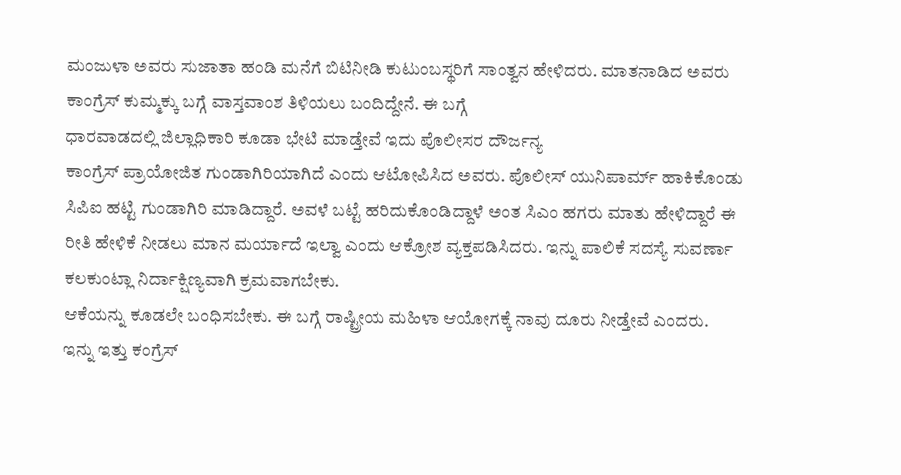ಮಂಜುಳಾ ಅವರು ಸುಜಾತಾ ಹಂಡಿ ಮನೆಗೆ ಬಿಟಿನೀಡಿ ಕುಟುಂಬಸ್ಥರಿಗೆ ಸಾಂತ್ವನ ಹೇಳಿದರು. ಮಾತನಾಡಿದ ಅವರು ಕಾಂಗ್ರೆಸ್ ಕುಮ್ಮಕ್ಕು ಬಗ್ಗೆ ವಾಸ್ತವಾಂಶ ತಿಳಿಯಲು ಬಂದಿದ್ದೇನೆ. ಈ ಬಗ್ಗೆ
ಧಾರವಾಡದಲ್ಲಿ ಜಿಲ್ಲಾಧಿಕಾರಿ ಕೂಡಾ ಭೇಟಿ ಮಾಡ್ತೇವೆ ಇದು ಪೊಲೀಸರ ದೌರ್ಜನ್ಯ
ಕಾಂಗ್ರೆಸ್ ಪ್ರಾಯೋಜಿತ ಗುಂಡಾಗಿರಿಯಾಗಿದೆ ಎಂದು ಆಟೋಪಿಸಿದ ಅವರು. ಪೊಲೀಸ್ ಯುನಿಪಾರ್ಮ್ ಹಾಕಿಕೊಂಡು ಸಿಪಿಐ ಹಟ್ಟಿ ಗುಂಡಾಗಿರಿ ಮಾಡಿದ್ದಾರೆ. ಅವಳೆ ಬಟ್ಟೆ ಹರಿದುಕೊಂಡಿದ್ದಾಳೆ ಅಂತ ಸಿಎಂ ಹಗರು ಮಾತು ಹೇಳಿದ್ದಾರೆ ಈ ರೀತಿ ಹೇಳಿಕೆ ನೀಡಲು ಮಾನ ಮರ್ಯಾದೆ ಇಲ್ವಾ ಎಂದು ಆಕ್ರೋಶ ವ್ಯಕ್ತಪಡಿಸಿದರು. ಇನ್ನು ಪಾಲಿಕೆ ಸದಸ್ಯೆ ಸುವರ್ಣಾ ಕಲಕುಂಟ್ಲಾ ನಿರ್ದಾಕ್ಷಿಣ್ಯವಾಗಿ ಕ್ರಮವಾಗಬೇಕು.
ಆಕೆಯನ್ನು ಕೂಡಲೇ ಬಂಧಿಸಬೇಕು. ಈ ಬಗ್ಗೆ ರಾಷ್ಟ್ರೀಯ ಮಹಿಳಾ ಆಯೋಗಕ್ಕೆ ನಾವು ದೂರು ನೀಡ್ತೇವೆ ಎಂದರು.
ಇನ್ನು ಇತ್ತು ಕಂಗ್ರೆಸ್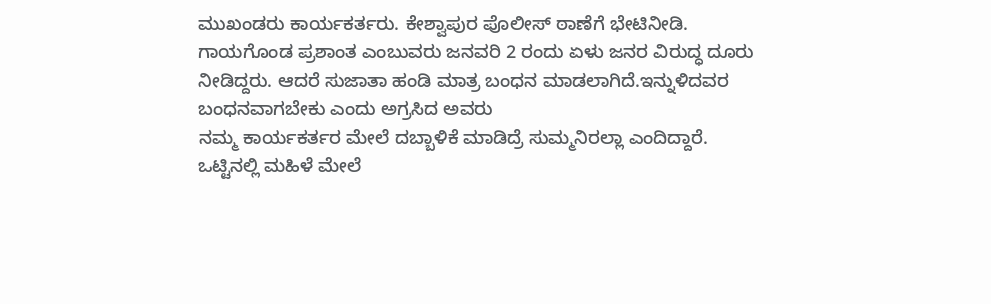ಮುಖಂಡರು ಕಾರ್ಯಕರ್ತರು. ಕೇಶ್ವಾಪುರ ಪೊಲೀಸ್ ಠಾಣೆಗೆ ಭೇಟಿನೀಡಿ. ಗಾಯಗೊಂಡ ಪ್ರಶಾಂತ ಎಂಬುವರು ಜನವರಿ 2 ರಂದು ಏಳು ಜನರ ವಿರುದ್ಧ ದೂರು ನೀಡಿದ್ದರು. ಆದರೆ ಸುಜಾತಾ ಹಂಡಿ ಮಾತ್ರ ಬಂಧನ ಮಾಡಲಾಗಿದೆ.ಇನ್ನುಳಿದವರ ಬಂಧನವಾಗಬೇಕು ಎಂದು ಅಗ್ರಸಿದ ಅವರು
ನಮ್ಮ ಕಾರ್ಯಕರ್ತರ ಮೇಲೆ ದಬ್ಬಾಳಿಕೆ ಮಾಡಿದ್ರೆ ಸುಮ್ಮನಿರಲ್ಲಾ ಎಂದಿದ್ದಾರೆ.
ಒಟ್ಟಿನಲ್ಲಿ ಮಹಿಳೆ ಮೇಲೆ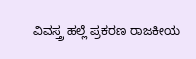ವಿವಸ್ತ್ರ ಹಲ್ಲೆ ಪ್ರಕರಣ ರಾಜಕೀಯ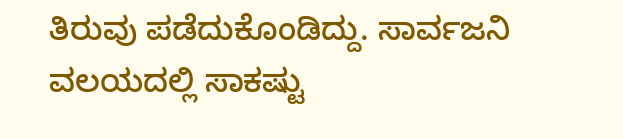ತಿರುವು ಪಡೆದುಕೊಂಡಿದ್ದು. ಸಾರ್ವಜನಿ ವಲಯದಲ್ಲಿ ಸಾಕಷ್ಟು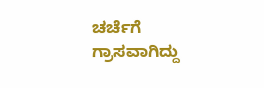ಚರ್ಚೆಗೆ ಗ್ರಾಸವಾಗಿದ್ದು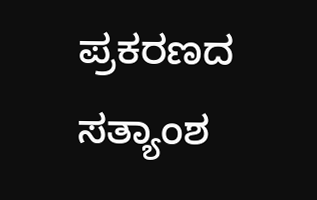ಪ್ರಕರಣದ ಸತ್ಯಾಂಶ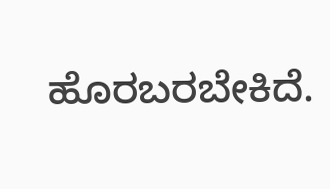ಹೊರಬರಬೇಕಿದೆ.